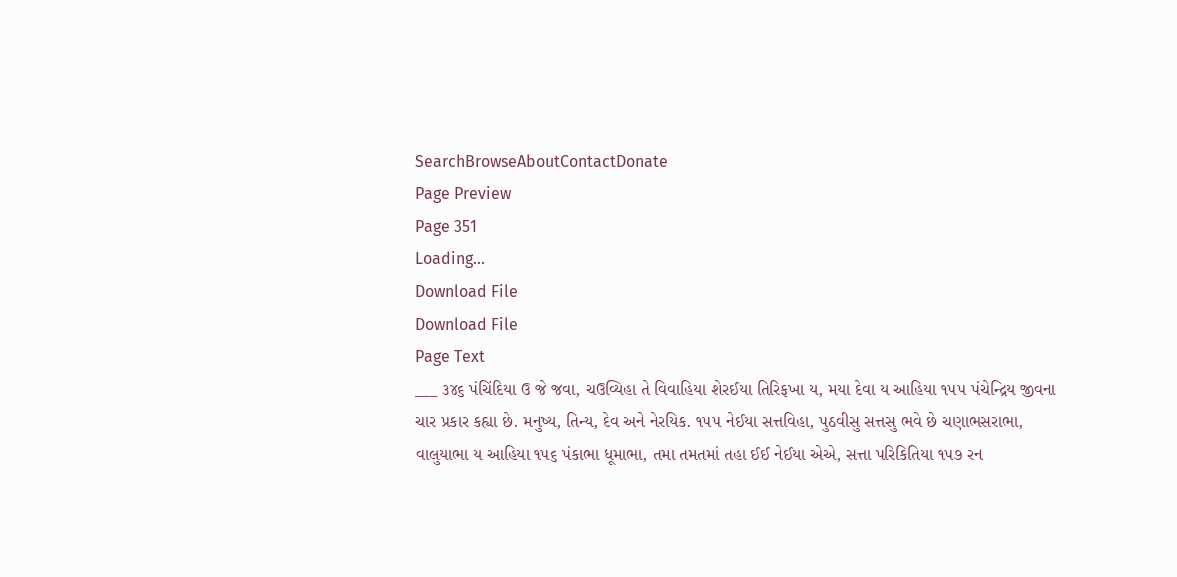SearchBrowseAboutContactDonate
Page Preview
Page 351
Loading...
Download File
Download File
Page Text
___ ૩૪૬ પંચિંદિયા ઉ જે જવા, ચઉવ્યિહા તે વિવાહિયા શેરઈયા તિરિફખા ય, મયા દેવા ય આહિયા ૧૫૫ પંચેન્દ્રિય જીવના ચાર પ્રકાર કહ્યા છે. મનુષ્ય, તિન્ય, દેવ અને નેરયિક. ૧૫૫ નેઈયા સત્તવિહા, પુઠવીસુ સત્તસુ ભવે છે ચણાભસરાભા, વાલુયાભા ય આહિયા ૧૫૬ પંકાભા ધૂમાભા, તમા તમતમાં તહા ઈઈ નેઈયા એએ, સત્તા પરિકિતિયા ૧૫૭ રન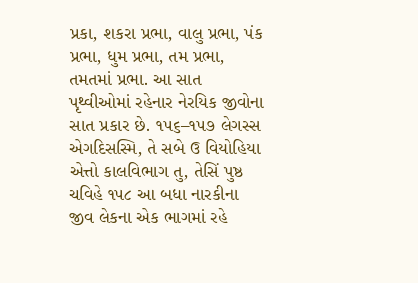પ્રકા, શકરા પ્રભા, વાલુ પ્રભા, પંક પ્રભા, ધુમ પ્રભા, તમ પ્રભા, તમતમાં પ્રભા. આ સાત પૃથ્વીઓમાં રહેનાર નેરયિક જીવોના સાત પ્રકાર છે. ૧૫૬–૧૫૭ લેગસ્સ એગદિસસ્મિ, તે સબે ઉ વિયોહિયા એત્તો કાલવિભાગ તુ, તેસિં પુષ્ઠ ચવિહે ૧૫૮ આ બધા નારકીના જીવ લેકના એક ભાગમાં રહે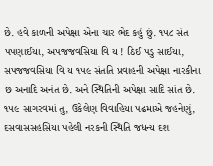છે. હવે કાળની અપેક્ષા એના ચાર ભેદ કહું છું. ૧૫૮ સંત પપણાઈયા, અપજજવસિયા વિ ય ! ઠિઈ પડુ સાઈયા, સપજજવસિયા વિ ય ૧૫૯ સંતતિ પ્રવાહની અપેક્ષા નારકીના છ અનાદિ અનંત છે. અને સ્થિતિની અપેક્ષા સાદિ સાંત છે. ૧૫૯ સાગરવમાં તુ, ઉકેલેણ વિવાહિયા પઢમાએ જહનેણું, દસવાસસહસિયા પહેલી નરકની સ્થિતિ જધન્ય દશ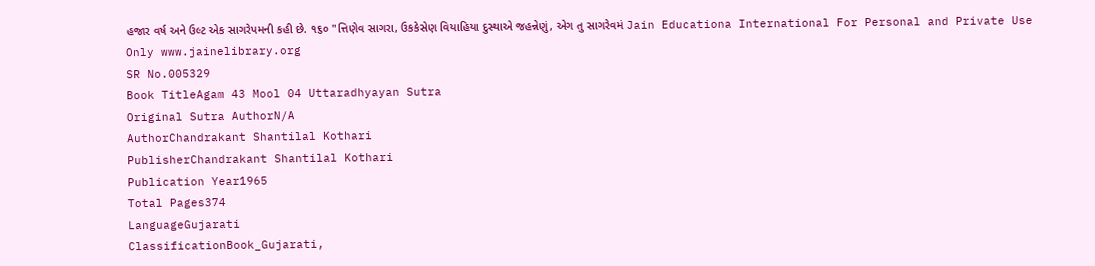હજાર વર્ષ અને ઉલ્ટ એક સાગરેપમની કહી છે. ૧૬૦ "ત્તિણેવ સાગરા, ઉકકેસેણ વિયાહિયા દુસ્થાએ જહન્નેણું, એગ તુ સાગરેવમં Jain Educationa International For Personal and Private Use Only www.jainelibrary.org
SR No.005329
Book TitleAgam 43 Mool 04 Uttaradhyayan Sutra
Original Sutra AuthorN/A
AuthorChandrakant Shantilal Kothari
PublisherChandrakant Shantilal Kothari
Publication Year1965
Total Pages374
LanguageGujarati
ClassificationBook_Gujarati,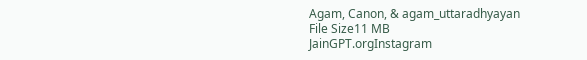Agam, Canon, & agam_uttaradhyayan
File Size11 MB
JainGPT.orgInstagram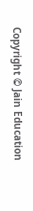Copyright © Jain Education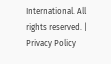International. All rights reserved. | Privacy Policy